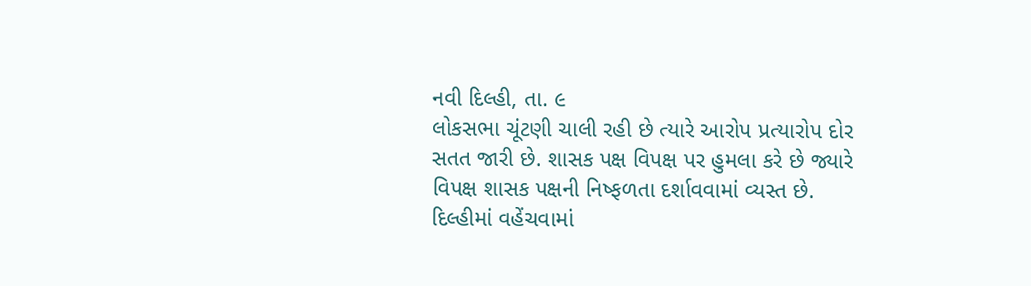નવી દિલ્હી, તા. ૯
લોકસભા ચૂંટણી ચાલી રહી છે ત્યારે આરોપ પ્રત્યારોપ દોર સતત જારી છે. શાસક પક્ષ વિપક્ષ પર હુમલા કરે છે જ્યારે વિપક્ષ શાસક પક્ષની નિષ્ફળતા દર્શાવવામાં વ્યસ્ત છે. દિલ્હીમાં વહેંચવામાં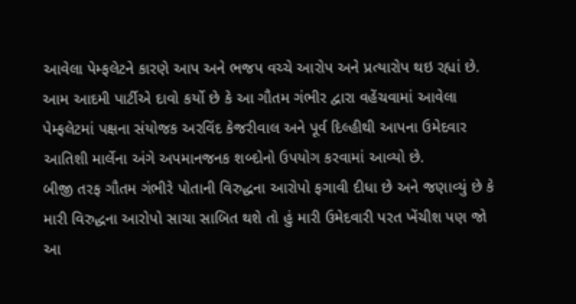આવેલા પેમ્ફલેટને કારણે આપ અને ભજપ વચ્ચે આરોપ અને પ્રત્યારોપ થઇ રહ્યાં છે.
આમ આદમી પાર્ટીએ દાવો કર્યો છે કે આ ગૌતમ ગંભીર દ્વારા વહેંચવામાં આવેલા પેમ્ફલેટમાં પક્ષના સંયોજક અરવિંદ કેજરીવાલ અને પૂર્વ દિલ્હીથી આપના ઉમેદવાર આતિશી માર્લેના અંગે અપમાનજનક શબ્દોનો ઉપયોગ કરવામાં આવ્યો છે.
બીજી તરફ ગૌતમ ગંભીરે પોતાની વિરુદ્ધના આરોપો ફગાવી દીધા છે અને જણાવ્યું છે કે મારી વિરુદ્ધના આરોપો સાચા સાબિત થશે તો હું મારી ઉમેદવારી પરત ખેંચીશ પણ જો આ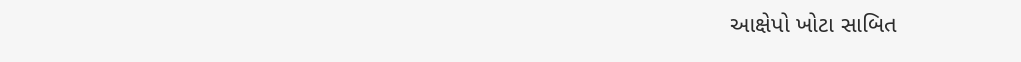આક્ષેપો ખોટા સાબિત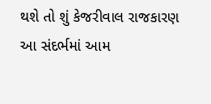થશે તો શું કેજરીવાલ રાજકારણ
આ સંદર્ભમાં આમ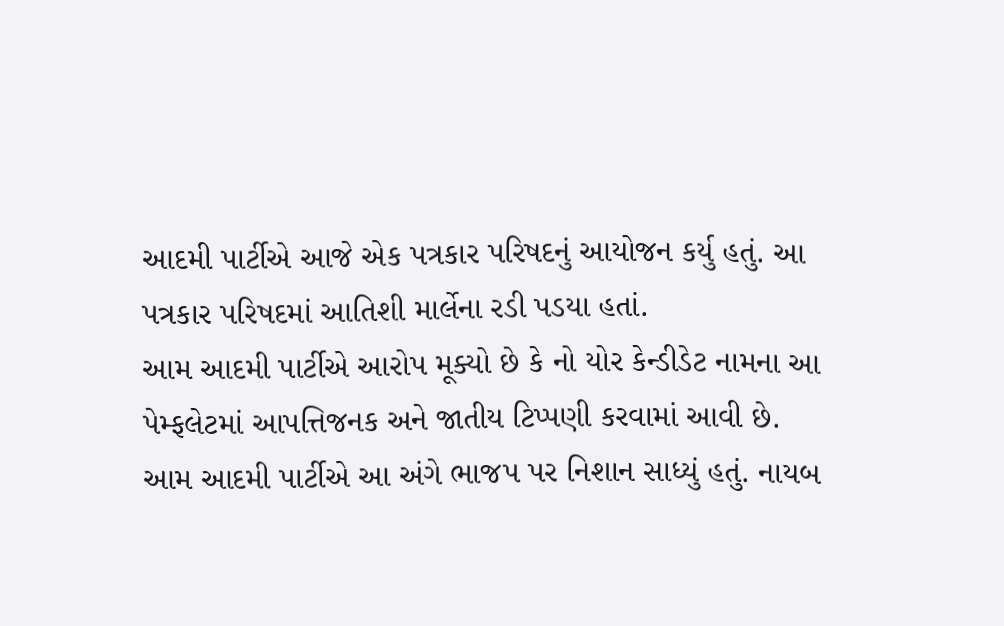આદમી પાર્ટીએ આજે એક પત્રકાર પરિષદનું આયોજન કર્યુ હતું. આ પત્રકાર પરિષદમાં આતિશી માર્લેના રડી પડયા હતાં.
આમ આદમી પાર્ટીએ આરોપ મૂક્યો છે કે નો યોર કેન્ડીડેટ નામના આ પેમ્ફલેટમાં આપત્તિજનક અને જાતીય ટિપ્પણી કરવામાં આવી છે.
આમ આદમી પાર્ટીએ આ અંગે ભાજપ પર નિશાન સાધ્યું હતું. નાયબ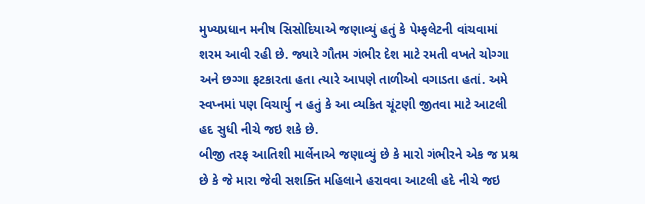મુખ્યપ્રધાન મનીષ સિસોદિયાએ જણાવ્યું હતું કે પેમ્ફલેટની વાંચવામાં શરમ આવી રહી છે. જ્યારે ગૌતમ ગંભીર દેશ માટે રમતી વખતે ચોગ્ગા અને છગ્ગા ફટકારતા હતા ત્યારે આપણે તાળીઓ વગાડતા હતાં. અમે સ્વપ્નમાં પણ વિચાર્યુ ન હતું કે આ વ્યકિત ચૂંટણી જીતવા માટે આટલી હદ સુધી નીચે જઇ શકે છે.
બીજી તરફ આતિશી માર્લેનાએ જણાવ્યું છે કે મારો ગંભીરને એક જ પ્રશ્ર છે કે જે મારા જેવી સશક્તિ મહિલાને હરાવવા આટલી હદે નીચે જઇ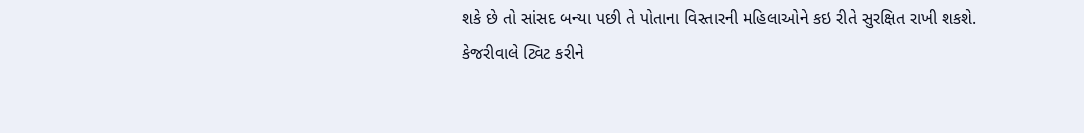શકે છે તો સાંસદ બન્યા પછી તે પોતાના વિસ્તારની મહિલાઓને કઇ રીતે સુરક્ષિત રાખી શકશે.
કેજરીવાલે ટ્વિટ કરીને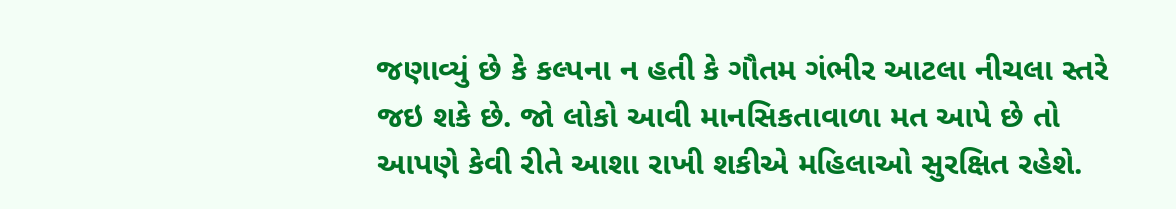જણાવ્યું છે કે કલ્પના ન હતી કે ગૌતમ ગંભીર આટલા નીચલા સ્તરે જઇ શકે છે. જો લોકો આવી માનસિકતાવાળા મત આપે છે તો આપણે કેવી રીતે આશા રાખી શકીએ મહિલાઓ સુરક્ષિત રહેશે.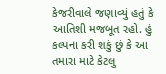કેજરીવાલે જણાવ્યું હતું કે આતિશી મજબૂત રહો. હું કલ્પના કરી શકું છું કે આ તમારા માટે કેટલુ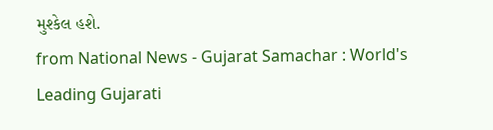મુશ્કેલ હશે.
from National News - Gujarat Samachar : World's Leading Gujarati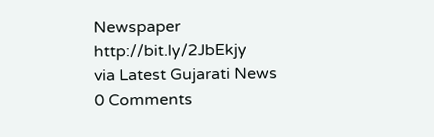Newspaper http://bit.ly/2JbEkjy
via Latest Gujarati News
0 Comments